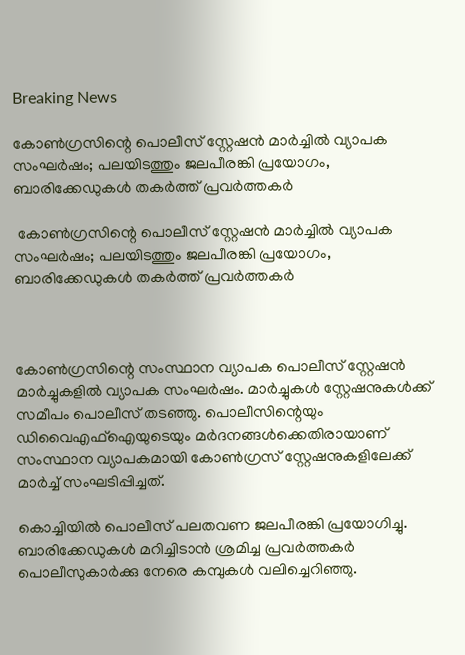Breaking News

കോണ്‍ഗ്രസിന്റെ പൊലീസ് സ്റ്റേഷൻ മാർച്ചിൽ വ്യാപക സംഘർഷം; പലയിടത്തും ജലപീരങ്കി പ്രയോഗം, ബാരിക്കേഡുകൾ തകർത്ത് പ്രവർത്തകർ

 കോണ്‍ഗ്രസിന്റെ പൊലീസ് സ്റ്റേഷൻ മാർച്ചിൽ വ്യാപക സംഘർഷം; പലയിടത്തും ജലപീരങ്കി പ്രയോഗം, ബാരിക്കേഡുകൾ തകർത്ത് പ്രവർത്തകർ



കോണ്‍ഗ്രസിന്റെ സംസ്ഥാന വ്യാപക പൊലീസ് സ്റ്റേഷന്‍ മാര്‍ച്ചുകളില്‍ വ്യാപക സംഘര്‍ഷം. മാർച്ചുകള്‍ സ്റ്റേഷനുകൾക്ക് സമീപം പൊലീസ് തടഞ്ഞു. പൊലീസിന്റെയും ഡിവൈഎഫ്ഐയുടെയും മര്‍ദനങ്ങള്‍ക്കെതിരായാണ് സംസ്ഥാന വ്യാപകമായി കോൺഗ്രസ് സ്റ്റേഷനുകളിലേക്ക് മാർച്ച് സംഘടിപ്പിച്ചത്.

കൊച്ചിയില്‍ പൊലീസ് പലതവണ ജലപീരങ്കി പ്രയോഗിച്ചു. ബാരിക്കേഡുകള്‍ മറിച്ചിടാന്‍ ശ്രമിച്ച പ്രവര്‍ത്തകര്‍ പൊലീസുകാര്‍ക്കു നേരെ കമ്പുകള്‍ വലിച്ചെറിഞ്ഞു.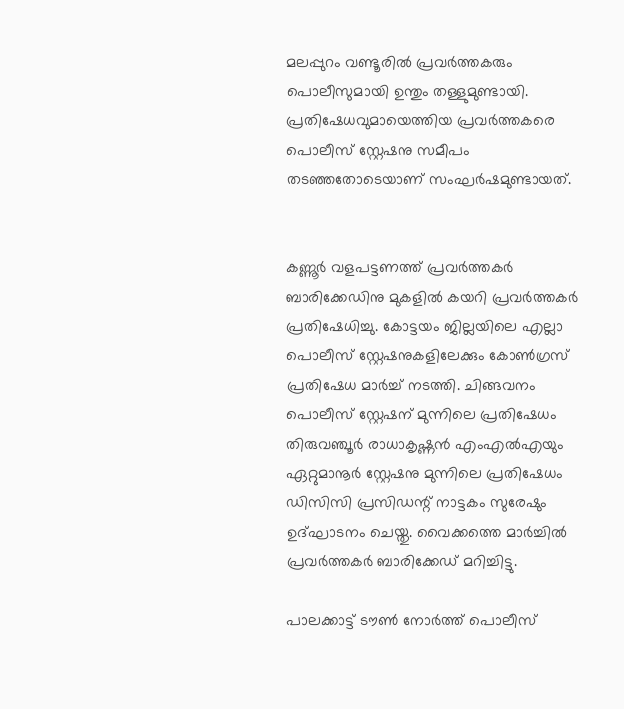മലപ്പുറം വണ്ടൂരില്‍ പ്രവര്‍ത്തകരും പൊലീസുമായി ഉന്തും തള്ളുമുണ്ടായി. പ്രതിഷേധവുമായെത്തിയ പ്രവർത്തകരെ പൊലീസ് സ്റ്റേഷനു സമീപം തടഞ്ഞതോടെയാണ് സംഘർഷമുണ്ടായത്.


കണ്ണൂര്‍ വളപട്ടണത്ത് പ്രവര്‍ത്തകര്‍ ബാരിക്കേഡിനു മുകളില്‍ കയറി പ്രവർത്തകർ പ്രതിഷേധിച്ചു. കോട്ടയം ജില്ലയിലെ എല്ലാ പൊലീസ് സ്റ്റേഷനുകളിലേക്കും കോൺഗ്രസ് പ്രതിഷേധ മാർച്ച് നടത്തി. ചിങ്ങവനം പൊലീസ് സ്റ്റേഷന് മുന്നിലെ പ്രതിഷേധം തിരുവഞ്ചൂർ രാധാകൃഷ്ണൻ എംഎൽഎയും ഏറ്റുമാനൂർ സ്റ്റേഷനു മുന്നിലെ പ്രതിഷേധം ഡിസിസി പ്രസിഡന്റ് നാട്ടകം സുരേഷും ഉദ്ഘാടനം ചെയ്തു. വൈക്കത്തെ മാര്‍ച്ചില്‍ പ്രവര്‍ത്തകര്‍ ബാരിക്കേഡ് മറിച്ചിട്ടു.

പാലക്കാട്ട് ടൗൺ നോർത്ത് പൊലീസ്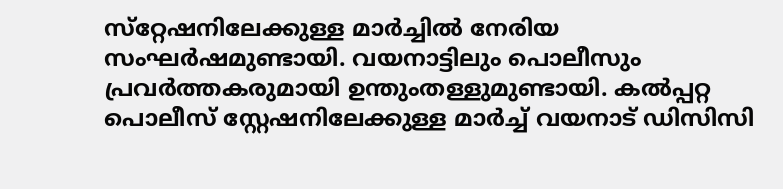സ്‌റ്റേഷനിലേക്കുള്ള മാര്‍ച്ചില്‍ നേരിയ സംഘര്‍ഷമുണ്ടായി. വയനാട്ടിലും പൊലീസും പ്രവര്‍ത്തകരുമായി ഉന്തുംതള്ളുമുണ്ടായി. കൽപ്പറ്റ പൊലീസ് സ്റ്റേഷനിലേക്കുള്ള മാർച്ച് വയനാട് ഡിസിസി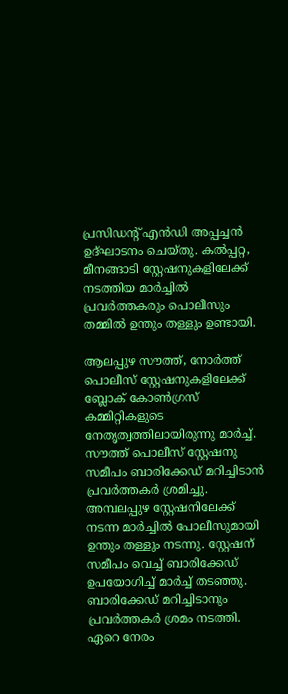പ്രസിഡന്റ് എൻഡി അപ്പച്ചൻ ഉദ്ഘാടനം ചെയ്തു. കൽപ്പറ്റ, മീനങ്ങാടി സ്റ്റേഷനുകളിലേക്ക് നടത്തിയ മാർച്ചിൽ പ്രവർത്തകരും പൊലീസും തമ്മിൽ ഉന്തും തള്ളും ഉണ്ടായി.

ആലപ്പുഴ സൗത്ത്, നോർത്ത് പൊലീസ് സ്റ്റേഷനുകളിലേക്ക് ബ്ലോക് കോൺഗ്രസ് കമ്മിറ്റികളുടെ നേതൃത്വത്തിലായിരുന്നു മാർച്ച്. സൗത്ത് പൊലീസ് സ്റ്റേഷനു സമീപം ബാരിക്കേഡ് മറിച്ചിടാൻ പ്രവർത്തകർ ശ്രമിച്ചു. അമ്പലപ്പുഴ സ്റ്റേഷനിലേക്ക് നടന്ന മാർച്ചിൽ പോലീസുമായി ഉന്തും തള്ളും നടന്നു. സ്റ്റേഷന് സമീപം വെച്ച് ബാരിക്കേഡ് ഉപയോഗിച്ച് മാർച്ച് തടഞ്ഞു. ബാരിക്കേഡ് മറിച്ചിടാനും പ്രവർത്തകർ ശ്രമം നടത്തി. ഏറെ നേരം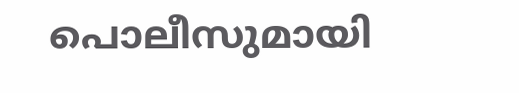പൊലീസുമായി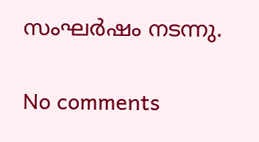സംഘർഷം നടന്നു.

No comments